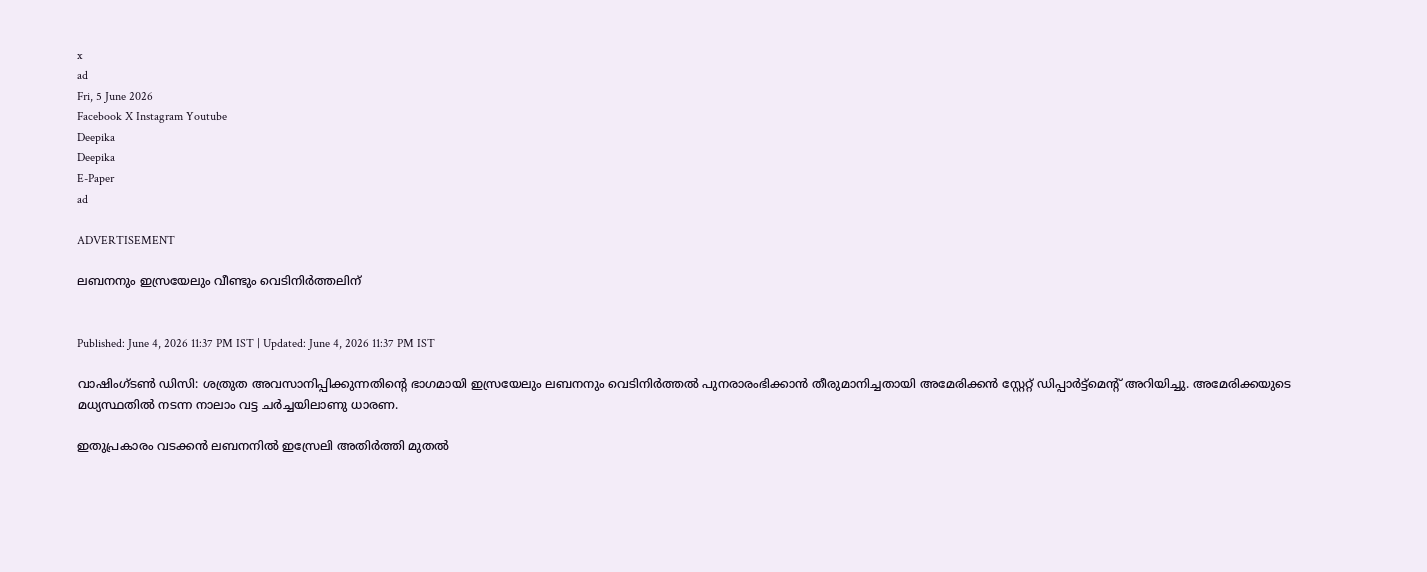x
ad
Fri, 5 June 2026
Facebook X Instagram Youtube
Deepika
Deepika
E-Paper
ad

ADVERTISEMENT

ലബനനും ഇസ്രയേലും വീണ്ടും വെടിനിർത്തലിന്


Published: June 4, 2026 11:37 PM IST | Updated: June 4, 2026 11:37 PM IST

വാഷിംഗ്ടൺ ഡിസി: ശത്രുത അവസാനിപ്പിക്കുന്നതിന്‍റെ ഭാഗമായി ഇസ്രയേലും ലബനനും വെടിനിർത്തൽ പുനരാരംഭിക്കാൻ തീരുമാനിച്ചതായി അമേരിക്കൻ സ്റ്റേറ്റ് ഡിപ്പാർട്ട്മെന്‍റ് അറിയിച്ചു. അമേരിക്കയുടെ മധ്യസ്ഥതിൽ നടന്ന നാലാം വട്ട ചർച്ചയിലാണു ധാരണ.

ഇതുപ്രകാരം വടക്കൻ ലബനനിൽ ഇസ്രേലി അതിർത്തി മുതൽ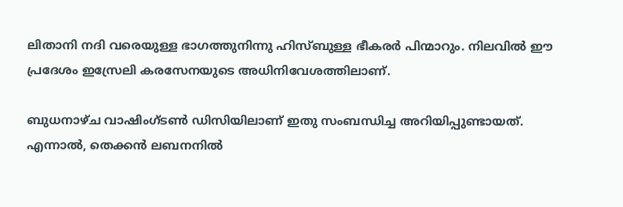ലിതാനി നദി വരെയുള്ള ഭാഗത്തുനിന്നു ഹിസ്ബുള്ള ഭീകരർ പിന്മാറും. നിലവിൽ ഈ പ്രദേശം ഇസ്രേലി കരസേനയുടെ അധിനിവേശത്തിലാണ്.

ബുധനാഴ്ച വാഷിംഗ്ടൺ ഡിസിയിലാണ് ഇതു സംബന്ധിച്ച അറിയിപ്പുണ്ടായത്. എന്നാൽ, തെക്കൻ ലബനനിൽ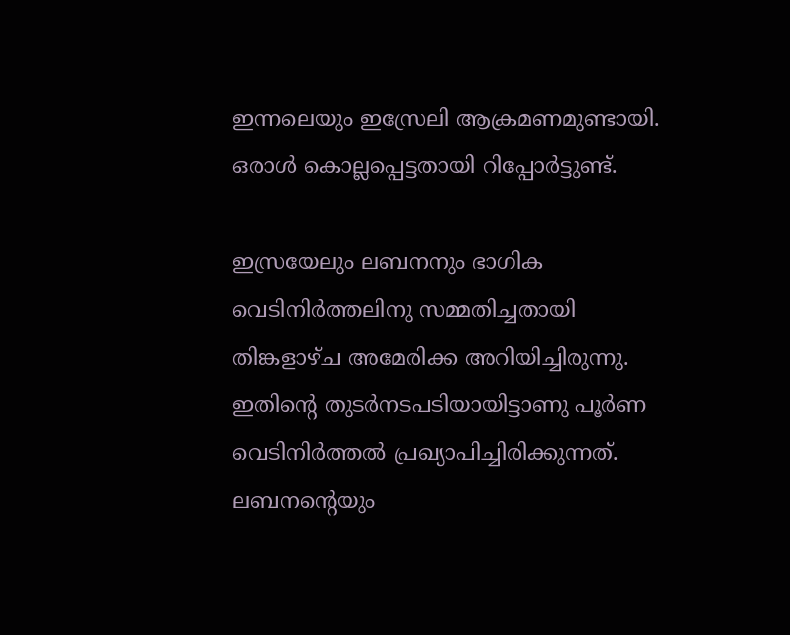ഇന്നലെയും ഇസ്രേലി ആക്രമണമുണ്ടായി. ഒരാൾ കൊല്ലപ്പെട്ടതായി റിപ്പോർട്ടുണ്ട്.

ഇസ്രയേലും ലബനനും ഭാഗിക വെടിനിർത്തലിനു സമ്മതിച്ചതായി തിങ്കളാഴ്ച അമേരിക്ക അറിയിച്ചിരുന്നു. ഇതിന്‍റെ തുടർനടപടിയായിട്ടാണു പൂർണ വെടിനിർത്തൽ പ്രഖ്യാപിച്ചിരിക്കുന്നത്. ലബനന്‍റെയും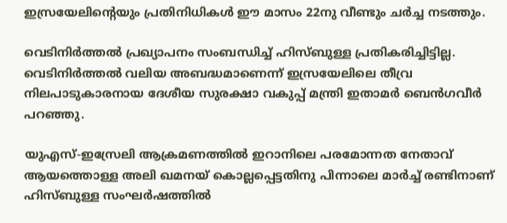ഇസ്രയേലിന്‍റെയും പ്രതിനിധികൾ ഈ മാസം 22നു വീണ്ടും ചർച്ച നടത്തും.

വെടിനിർത്തൽ പ്രഖ്യാപനം സംബന്ധിച്ച് ഹിസ്ബുള്ള പ്രതികരിച്ചിട്ടില്ല. വെടിനിർത്തൽ വലിയ അബദ്ധമാണെന്ന് ഇസ്രയേലിലെ തീവ്ര നിലപാടുകാരനായ ദേശീയ സുരക്ഷാ വകുപ്പ് മന്ത്രി ഇതാമർ ബെൻഗവീർ പറഞ്ഞു.

യുഎസ്-ഇസ്രേലി ആക്രമണത്തിൽ ഇറാനിലെ പരമോന്നത നേതാവ് ആയത്തൊള്ള അലി ഖമനയ് കൊല്ലപ്പെട്ടതിനു പിന്നാലെ മാർച്ച് രണ്ടിനാണ് ഹിസ്ബുള്ള സംഘർഷത്തിൽ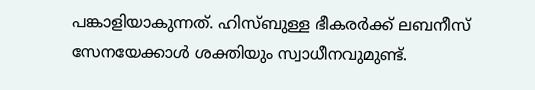പങ്കാളിയാകുന്നത്. ഹിസ്ബുള്ള ഭീകരർക്ക് ലബനീസ് സേനയേക്കാൾ ശക്തിയും സ്വാധീനവുമുണ്ട്.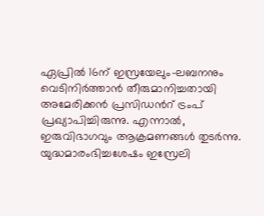ഏപ്രിൽ 16ന് ഇസ്രയേലും-ലബനനും വെടിനിർത്താൻ തീരുമാനിച്ചതായി അമേരിക്കൻ പ്രസിഡന്‍റ് ട്രംപ് പ്രഖ്യാപിച്ചിരുന്നു. എന്നാൽ, ഇരുവിഭാഗവും ആക്രമണങ്ങൾ തുടർന്നു. യുദ്ധമാരംഭിച്ചശേഷം ഇസ്രേലി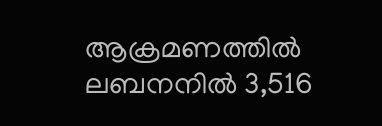ആക്രമണത്തിൽ ലബനനിൽ 3,516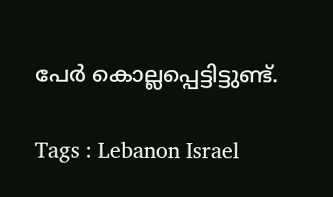പേർ കൊല്ലപ്പെട്ടിട്ടുണ്ട്.

Tags : Lebanon Israel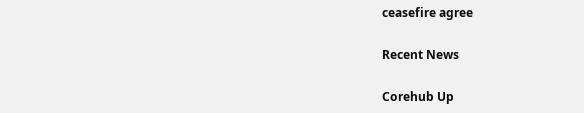ceasefire agree

Recent News

Corehub Up